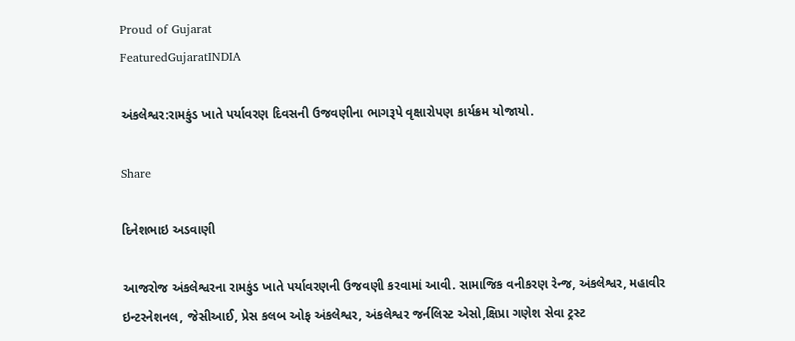Proud of Gujarat
FeaturedGujaratINDIA

અંકલેશ્વર:રામકુંડ ખાતે પર્યાવરણ દિવસની ઉજવણીના ભાગરૂપે વૃક્ષારોપણ કાર્યક્રમ યોજાયો.

Share

દિનેશભાઇ અડવાણી

આજરોજ અંકલેશ્વરના રામકુંડ ખાતે પર્યાવરણની ઉજવણી કરવામાં આવી. સામાજિક વનીકરણ રેન્જ, અંકલેશ્વર, મહાવીર ઇન્ટરનેશનલ, જેસીઆઈ, પ્રેસ કલબ ઓફ અંકલેશ્વર, અંકલેશ્વર જર્નલિસ્ટ એસો,ક્ષિપ્રા ગણેશ સેવા ટ્રસ્ટ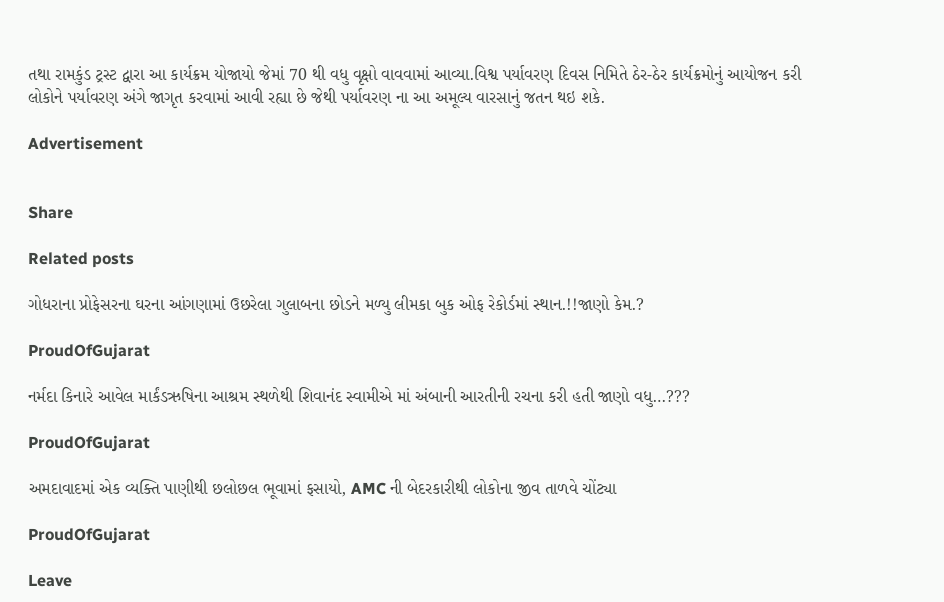તથા રામકુંડ ટ્રસ્ટ દ્વારા આ કાર્યક્રમ યોજાયો જેમાં 70 થી વધુ વૃક્ષો વાવવામાં આવ્યા.વિશ્વ પર્યાવરણ દિવસ નિમિતે ઠેર-ઠેર કાર્યક્રમોનું આયોજન કરી લોકોને પર્યાવરણ અંગે જાગૃત કરવામાં આવી રહ્યા છે જેથી પર્યાવરણ ના આ અમૂલ્ય વારસાનું જતન થઇ શકે.

Advertisement


Share

Related posts

ગોધરાના પ્રોફેસરના ઘરના આંગણામાં ઉછરેલા ગુલાબના છોડને મળ્યુ લીમકા બુક ઓફ રેકોર્ડમાં સ્થાન.!!જાણો કેમ.?

ProudOfGujarat

નર્મદા કિનારે આવેલ માર્કંડઋષિના આશ્રમ સ્થળેથી શિવાનંદ સ્વામીએ માં અંબાની આરતીની રચના કરી હતી જાણો વધુ…???

ProudOfGujarat

અમદાવાદમાં એક વ્યક્તિ પાણીથી છલોછલ ભૂવામાં ફસાયો, AMC ની બેદરકારીથી લોકોના જીવ તાળવે ચોંટ્યા

ProudOfGujarat

Leave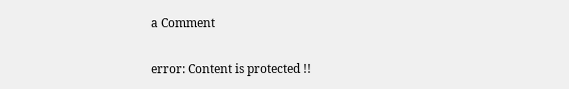a Comment

error: Content is protected !!